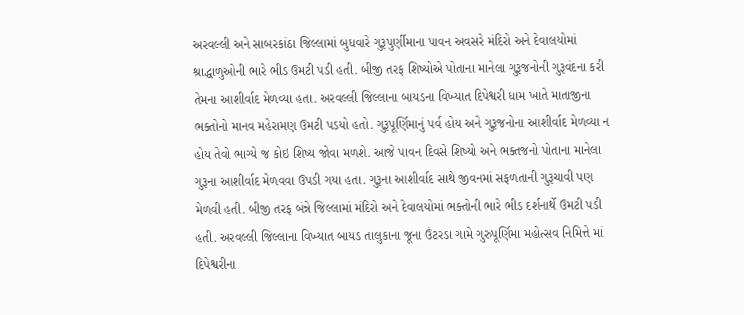અરવલ્લી અને સાબરકાંઠા જિલ્લામાં બુધવારે ગુરૂપુર્ણીમાના પાવન અવસરે મંદિરો અને દેવાલયોમાં શ્રાદ્ધાળુઓની ભારે ભીડ ઉમટી પડી હતી. બીજી તરફ શિષ્યોએ પોતાના માનેલા ગુરૂજનોની ગુરૂવંદના કરી તેમના આશીર્વાદ મેળવ્યા હતા. અરવલ્લી જિલ્લાના બાયડના વિખ્યાત દિપેશ્વરી ધામ ખાતે માતાજીના ભક્તોનો માનવ મહેરામણ ઉમટી પડયો હતો. ગુરૂપૂર્ણિમાનું પર્વ હોય અને ગુરૂજનોના આશીર્વાદ મેળવ્યા ન હોય તેવો ભાગ્યે જ કોઇ શિષ્ય જોવા મળશે. આજે પાવન દિવસે શિષ્યો અને ભક્તજનો પોતાના માનેલા ગુરૂના આશીર્વાદ મેળવવા ઉપડી ગયા હતા. ગુરૂના આશીર્વાદ સાથે જીવનમાં સફળતાની ગુરૂચાવી પણ મેળવી હતી. બીજી તરફ બંન્ને જિલ્લામાં મંદિરો અને દેવાલયોમાં ભક્તોની ભારે ભીડ દર્શનાર્થે ઉમટી પડી હતી. અરવલ્લી જિલ્લાના વિખ્યાત બાયડ તાલુકાના જૂના ઉંટરડા ગામે ગુરુપૂર્ણિમા મહોત્સવ નિમિત્તે માં દિપેશ્વરીના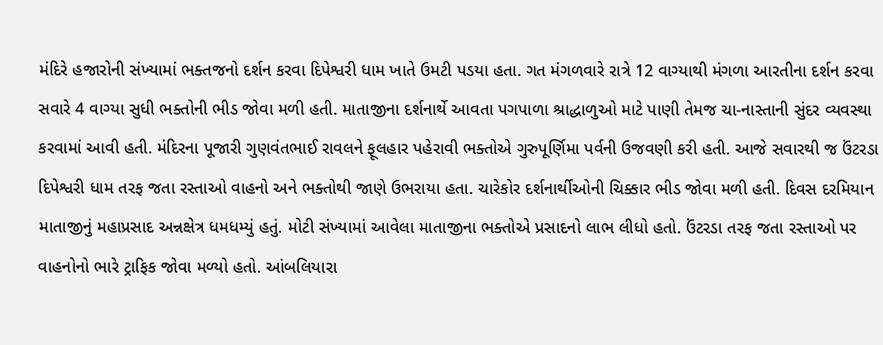મંદિરે હજારોની સંખ્યામાં ભક્તજનો દર્શન કરવા દિપેશ્વરી ધામ ખાતે ઉમટી પડયા હતા. ગત મંગળવારે રાત્રે 12 વાગ્યાથી મંગળા આરતીના દર્શન કરવા સવારે 4 વાગ્યા સુધી ભક્તોની ભીડ જોવા મળી હતી. માતાજીના દર્શનાર્થે આવતા પગપાળા શ્રાદ્ધાળુઓ માટે પાણી તેમજ ચા-નાસ્તાની સુંદર વ્યવસ્થા કરવામાં આવી હતી. મંદિરના પૂજારી ગુણવંતભાઈ રાવલને ફૂલહાર પહેરાવી ભક્તોએ ગુરુપૂર્ણિમા પર્વની ઉજવણી કરી હતી. આજે સવારથી જ ઉંટરડા દિપેશ્વરી ધામ તરફ જતા રસ્તાઓ વાહનો અને ભક્તોથી જાણે ઉભરાયા હતા. ચારેકોર દર્શનાર્થીઓની ચિક્કાર ભીડ જોવા મળી હતી. દિવસ દરમિયાન માતાજીનું મહાપ્રસાદ અન્નક્ષેત્ર ધમધમ્યું હતું. મોટી સંખ્યામાં આવેલા માતાજીના ભક્તોએ પ્રસાદનો લાભ લીધો હતો. ઉંટરડા તરફ જતા રસ્તાઓ પર વાહનોનો ભારે ટ્રાફિક જોવા મળ્યો હતો. આંબલિયારા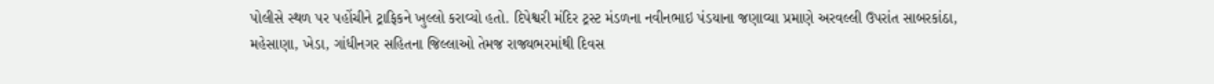પોલીસે સ્થળ પર પહોંચીને ટ્રાફિકને ખુલ્લો કરાવ્યો હતો. દિપેશ્વરી મંદિર ટ્રસ્ટ મંડળના નવીનભાઇ પંડયાના જણાવ્યા પ્રમાણે અરવલ્લી ઉપરાંત સાબરકાંઠા, મહેસાણા, ખેડા, ગાંધીનગર સહિતના જિલ્લાઓ તેમજ રાજ્યભરમાંથી દિવસ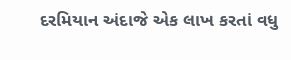દરમિયાન અંદાજે એક લાખ કરતાં વધુ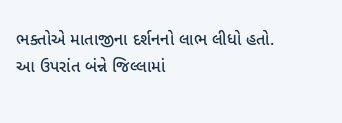ભક્તોએ માતાજીના દર્શનનો લાભ લીધો હતો. આ ઉપરાંત બંન્ને જિલ્લામાં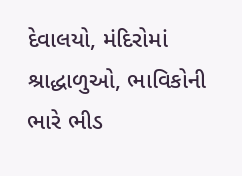દેવાલયો, મંદિરોમાં શ્રાદ્ધાળુઓ, ભાવિકોની ભારે ભીડ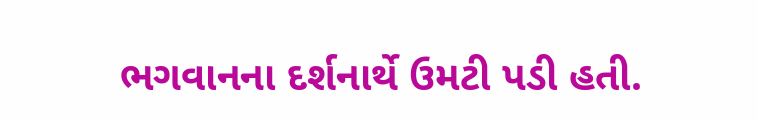ભગવાનના દર્શનાર્થે ઉમટી પડી હતી.